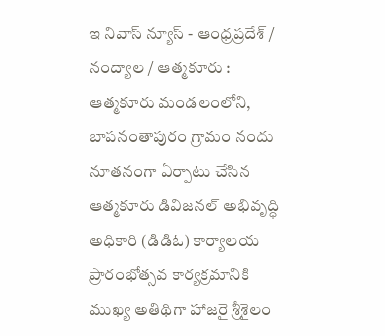ఇ నివాస్ న్యూస్ - ఆంధ్రప్రదేశ్ / నంద్యాల / ఆత్మకూరు : ఆత్మకూరు మండలంలోని, బాపనంతాపురం గ్రామం నందు నూతనంగా ఏర్పాటు చేసిన ఆత్మకూరు డివిజనల్ అభివృద్ధి అధికారి (డిడిఓ) కార్యాలయ ప్రారంభోత్సవ కార్యక్రమానికి ముఖ్య అతిథిగా హాజరై శ్రీశైలం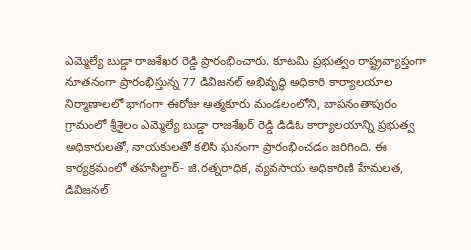ఎమ్మెల్యే బుడ్డా రాజశేఖర రెడ్డి ప్రారంభించారు. కూటమి ప్రభుత్వం రాష్ట్రవ్యాప్తంగా నూతనంగా ప్రారంభిస్తున్న 77 డివిజనల్ అభివృద్ధి అధికారి కార్యాలయాల నిర్మాణాలలో భాగంగా ఈరోజు ఆత్మకూరు మండలంలోని, బాపనంతాపురం గ్రామంలో శ్రీశైలం ఎమ్మెల్యే బుడ్డా రాజశేఖర్ రెడ్డి డిడిఓ కార్యాలయాన్ని ప్రభుత్వ అధికారులతో, నాయకులతో కలిసి ఘనంగా ప్రారంభించడం జరిగింది. ఈ కార్యక్రమంలో తహసిల్దార్- జి.రత్నరాధిక, వ్యవసాయ అధికారిణి హేమలత, డివిజనల్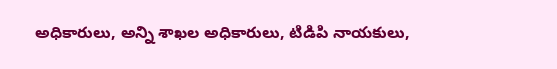అధికారులు, అన్ని శాఖల అధికారులు, టిడిపి నాయకులు,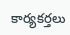కార్యకర్తలు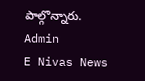పాల్గొన్నారు.
Admin
E Nivas News